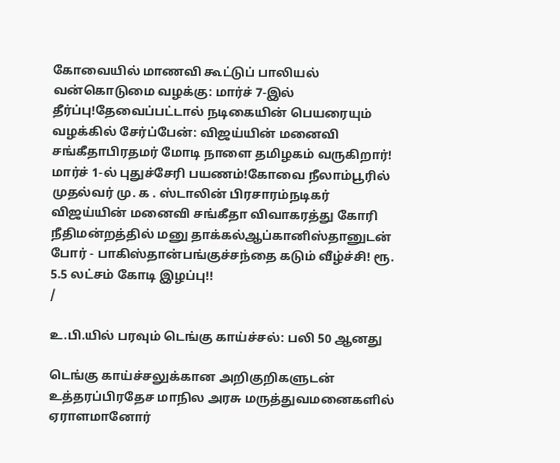கோவையில் மாணவி கூட்டுப் பாலியல் வன்கொடுமை வழக்கு: மார்ச் 7-இல் தீர்ப்பு!தேவைப்பட்டால் நடிகையின் பெயரையும் வழக்கில் சேர்ப்பேன்: விஜய்யின் மனைவி சங்கீதாபிரதமர் மோடி நாளை தமிழகம் வருகிறார்! மார்ச் 1-ல் புதுச்சேரி பயணம்!கோவை நீலாம்பூரில் முதல்வர் மு. க . ஸ்டாலின் பிரசாரம்நடிகர் விஜய்யின் மனைவி சங்கீதா விவாகரத்து கோரி நீதிமன்றத்தில் மனு தாக்கல்ஆப்கானிஸ்தானுடன் போர் - பாகிஸ்தான்பங்குச்சந்தை கடும் வீழ்ச்சி! ரூ. 5.5 லட்சம் கோடி இழப்பு!!
/

உ.பி.யில் பரவும் டெங்கு காய்ச்சல்: பலி 50 ஆனது

டெங்கு காய்ச்சலுக்கான அறிகுறிகளுடன் உத்தரப்பிரதேச மாநில அரசு மருத்துவமனைகளில் ஏராளமானோர்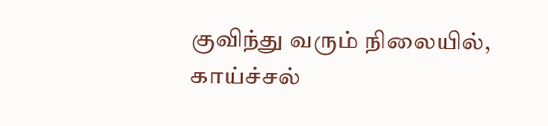குவிந்து வரும் நிலையில், காய்ச்சல்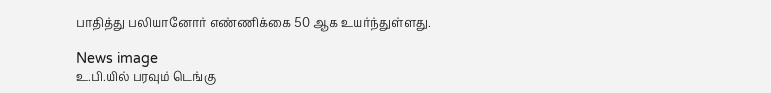பாதித்து பலியானோர் எண்ணிக்கை 50 ஆக உயர்ந்துள்ளது.

News image
உ.பி.யில் பரவும் டெங்கு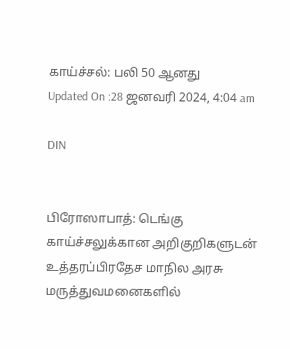காய்ச்சல்: பலி 50 ஆனது
Updated On :28 ஜனவரி 2024, 4:04 am

DIN


பிரோஸாபாத்: டெங்கு காய்ச்சலுக்கான அறிகுறிகளுடன் உத்தரப்பிரதேச மாநில அரசு மருத்துவமனைகளில்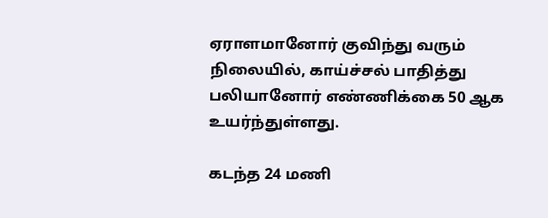ஏராளமானோர் குவிந்து வரும் நிலையில், காய்ச்சல் பாதித்து பலியானோர் எண்ணிக்கை 50 ஆக உயர்ந்துள்ளது.

கடந்த 24 மணி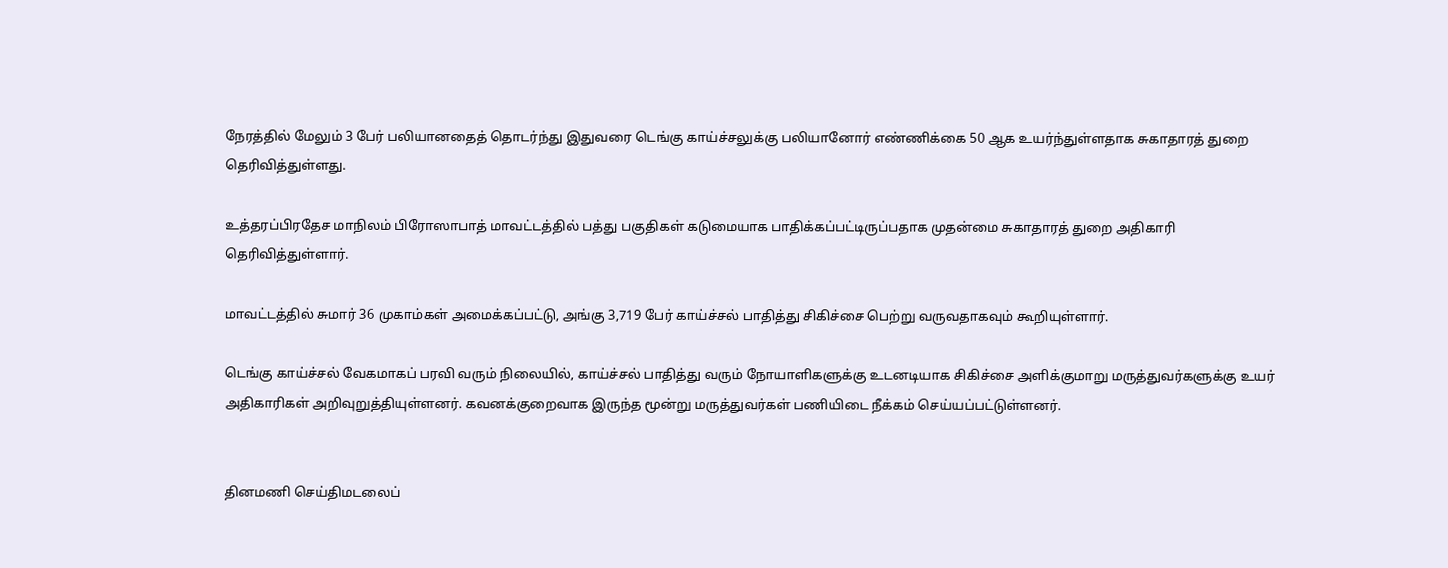நேரத்தில் மேலும் 3 பேர் பலியானதைத் தொடர்ந்து இதுவரை டெங்கு காய்ச்சலுக்கு பலியானோர் எண்ணிக்கை 50 ஆக உயர்ந்துள்ளதாக சுகாதாரத் துறை தெரிவித்துள்ளது.

உத்தரப்பிரதேச மாநிலம் பிரோஸாபாத் மாவட்டத்தில் பத்து பகுதிகள் கடுமையாக பாதிக்கப்பட்டிருப்பதாக முதன்மை சுகாதாரத் துறை அதிகாரி தெரிவித்துள்ளார்.

மாவட்டத்தில் சுமார் 36 முகாம்கள் அமைக்கப்பட்டு, அங்கு 3,719 பேர் காய்ச்சல் பாதித்து சிகிச்சை பெற்று வருவதாகவும் கூறியுள்ளார்.

டெங்கு காய்ச்சல் வேகமாகப் பரவி வரும் நிலையில், காய்ச்சல் பாதித்து வரும் நோயாளிகளுக்கு உடனடியாக சிகிச்சை அளிக்குமாறு மருத்துவர்களுக்கு உயர் அதிகாரிகள் அறிவுறுத்தியுள்ளனர். கவனக்குறைவாக இருந்த மூன்று மருத்துவர்கள் பணியிடை நீக்கம் செய்யப்பட்டுள்ளனர்.


தினமணி செய்திமடலைப்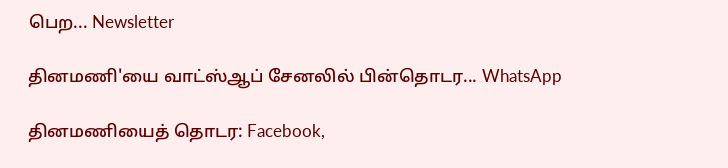பெற... Newsletter

தினமணி'யை வாட்ஸ்ஆப் சேனலில் பின்தொடர... WhatsApp

தினமணியைத் தொடர: Facebook,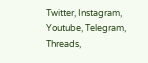Twitter, Instagram, Youtube, Telegram, Threads,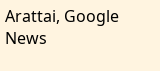Arattai, Google News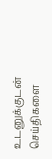உடனுக்குடன் செய்திகளை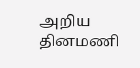அறிய தினமணி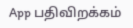App பதிவிறக்கம்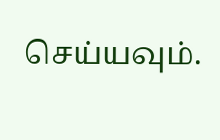செய்யவும்.